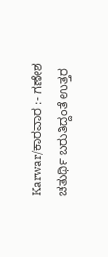Karwar/ಕಾರವಾರ :- ಗಣೇಶ ಚತುರ್ಥಿ ಬರುತಿದ್ದಂತೆ ಉತ್ತರ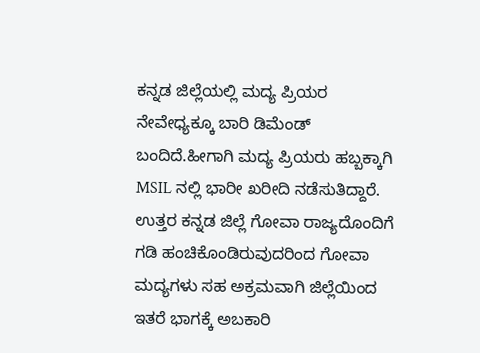ಕನ್ನಡ ಜಿಲ್ಲೆಯಲ್ಲಿ ಮದ್ಯ ಪ್ರಿಯರ ನೇವೇಧ್ಯಕ್ಕೂ ಬಾರಿ ಡಿಮೆಂಡ್ ಬಂದಿದೆ.ಹೀಗಾಗಿ ಮದ್ಯ ಪ್ರಿಯರು ಹಬ್ಬಕ್ಕಾಗಿ MSIL ನಲ್ಲಿ ಭಾರೀ ಖರೀದಿ ನಡೆಸುತಿದ್ದಾರೆ.
ಉತ್ತರ ಕನ್ನಡ ಜಿಲ್ಲೆ ಗೋವಾ ರಾಜ್ಯದೊಂದಿಗೆ ಗಡಿ ಹಂಚಿಕೊಂಡಿರುವುದರಿಂದ ಗೋವಾ ಮದ್ಯಗಳು ಸಹ ಅಕ್ರಮವಾಗಿ ಜಿಲ್ಲೆಯಿಂದ ಇತರೆ ಭಾಗಕ್ಕೆ ಅಬಕಾರಿ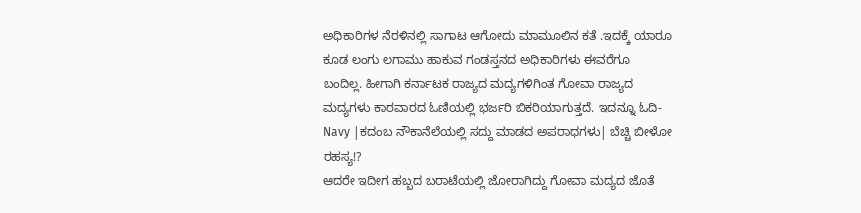ಅಧಿಕಾರಿಗಳ ನೆರಳಿನಲ್ಲಿ ಸಾಗಾಟ ಆಗೋದು ಮಾಮೂಲಿನ ಕತೆ .ಇದಕ್ಕೆ ಯಾರೂ ಕೂಡ ಲಂಗು ಲಗಾಮು ಹಾಕುವ ಗಂಡಸ್ತನದ ಅಧಿಕಾರಿಗಳು ಈವರೆಗೂ ಬಂದಿಲ್ಲ. ಹೀಗಾಗಿ ಕರ್ನಾಟಕ ರಾಜ್ಯದ ಮದ್ಯಗಳಿಗಿಂತ ಗೋವಾ ರಾಜ್ಯದ ಮದ್ಯಗಳು ಕಾರವಾರದ ಓಣಿಯಲ್ಲಿ ಭರ್ಜರಿ ಬಿಕರಿಯಾಗುತ್ತದೆ. ಇದನ್ನೂ ಓದಿ-Navy |ಕದಂಬ ನೌಕಾನೆಲೆಯಲ್ಲಿ ಸದ್ದು ಮಾಡದ ಅಪರಾಧಗಳು| ಬೆಚ್ಚಿ ಬೀಳೋ ರಹಸ್ಯ!?
ಆದರೇ ಇದೀಗ ಹಬ್ಬದ ಬರಾಟೆಯಲ್ಲಿ ಜೋರಾಗಿದ್ದು ಗೋವಾ ಮದ್ಯದ ಜೊತೆ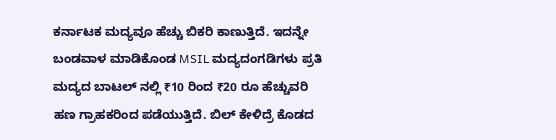ಕರ್ನಾಟಕ ಮದ್ಯವೂ ಹೆಚ್ಚು ಬಿಕರಿ ಕಾಣುತ್ತಿದೆ. ಇದನ್ನೇ ಬಂಡವಾಳ ಮಾಡಿಕೊಂಡ MSIL ಮದ್ಯದಂಗಡಿಗಳು ಪ್ರತಿ ಮದ್ಯದ ಬಾಟಲ್ ನಲ್ಲಿ ₹10 ರಿಂದ ₹20 ರೂ ಹೆಚ್ಚುವರಿ ಹಣ ಗ್ರಾಹಕರಿಂದ ಪಡೆಯುತ್ತಿದೆ. ಬಿಲ್ ಕೇಳಿದ್ರೆ ಕೊಡದ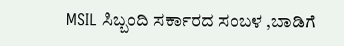MSIL ಸಿಬ್ಬಂದಿ ಸರ್ಕಾರದ ಸಂಬಳ ,ಬಾಡಿಗೆ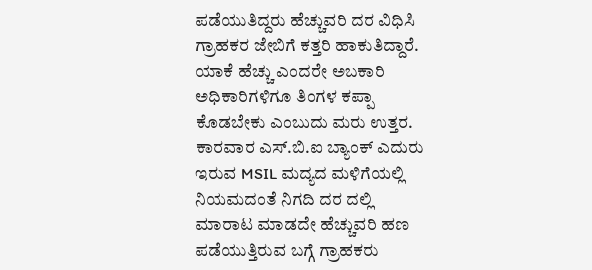ಪಡೆಯುತಿದ್ದರು ಹೆಚ್ಚುವರಿ ದರ ವಿಧಿಸಿ ಗ್ರಾಹಕರ ಜೇಬಿಗೆ ಕತ್ತರಿ ಹಾಕುತಿದ್ದಾರೆ.
ಯಾಕೆ ಹೆಚ್ಚು ಎಂದರೇ ಅಬಕಾರಿ ಅಧಿಕಾರಿಗಳಿಗೂ ತಿಂಗಳ ಕಪ್ಪಾ ಕೊಡಬೇಕು ಎಂಬುದು ಮರು ಉತ್ತರ. ಕಾರವಾರ ಎಸ್.ಬಿ.ಐ ಬ್ಯಾಂಕ್ ಎದುರು ಇರುವ MSIL ಮದ್ಯದ ಮಳಿಗೆಯಲ್ಲಿ ನಿಯಮದಂತೆ ನಿಗದಿ ದರ ದಲ್ಲಿ ಮಾರಾಟ ಮಾಡದೇ ಹೆಚ್ಚುವರಿ ಹಣ ಪಡೆಯುತ್ತಿರುವ ಬಗ್ಗೆ ಗ್ರಾಹಕರು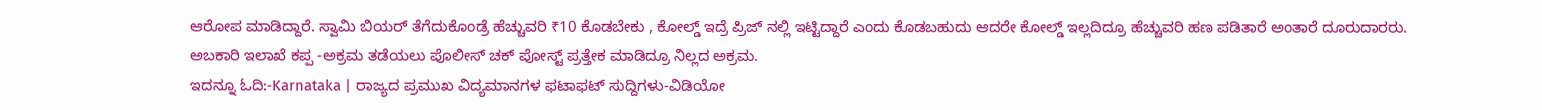ಆರೋಪ ಮಾಡಿದ್ದಾರೆ. ಸ್ವಾಮಿ ಬಿಯರ್ ತೆಗೆದುಕೊಂಡ್ರೆ ಹೆಚ್ಚುವರಿ ₹10 ಕೊಡಬೇಕು , ಕೋಲ್ಡ್ ಇದ್ರೆ ಪ್ರಿಜ್ ನಲ್ಲಿ ಇಟ್ಟಿದ್ದಾರೆ ಎಂದು ಕೊಡಬಹುದು ಆದರೇ ಕೋಲ್ಡ್ ಇಲ್ಲದಿದ್ರೂ ಹೆಚ್ಚುವರಿ ಹಣ ಪಡಿತಾರೆ ಅಂತಾರೆ ದೂರುದಾರರು.
ಅಬಕಾರಿ ಇಲಾಖೆ ಕಪ್ಪ -ಅಕ್ರಮ ತಡೆಯಲು ಪೊಲೀಸ್ ಚಕ್ ಪೋಸ್ಟ್ ಪ್ರತ್ತೇಕ ಮಾಡಿದ್ರೂ ನಿಲ್ಲದ ಅಕ್ರಮ.
ಇದನ್ನೂ ಓದಿ:-Karnataka | ರಾಜ್ಯದ ಪ್ರಮುಖ ವಿದ್ಯಮಾನಗಳ ಫಟಾಫಟ್ ಸುದ್ದಿಗಳು-ವಿಡಿಯೋ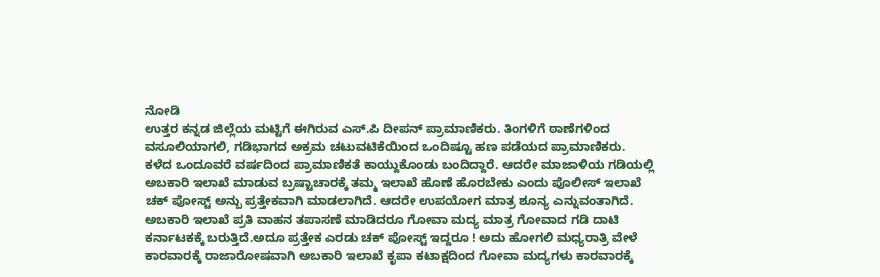ನೋಡಿ
ಉತ್ತರ ಕನ್ನಡ ಜಿಲ್ಲೆಯ ಮಟ್ಟಿಗೆ ಈಗಿರುವ ಎಸ್.ಪಿ ದೀಪನ್ ಪ್ರಾಮಾಣಿಕರು. ತಿಂಗಳಿಗೆ ಠಾಣೆಗಳಿಂದ ವಸೂಲಿಯಾಗಲಿ, ಗಡಿಭಾಗದ ಅಕ್ರಮ ಚಟುವಟಿಕೆಯಿಂದ ಒಂದಿಷ್ಟೂ ಹಣ ಪಡೆಯದ ಪ್ರಾಮಾಣಿಕರು. ಕಳೆದ ಒಂದೂವರೆ ವರ್ಷದಿಂದ ಪ್ರಾಮಾಣಿಕತೆ ಕಾಯ್ದುಕೊಂಡು ಬಂದಿದ್ದಾರೆ. ಆದರೇ ಮಾಜಾಳಿಯ ಗಡಿಯಲ್ಲಿ ಅಬಕಾರಿ ಇಲಾಖೆ ಮಾಡುವ ಬ್ರಷ್ಟಾಚಾರಕ್ಕೆ ತಮ್ಮ ಇಲಾಖೆ ಹೊಣೆ ಹೊರಬೇಕು ಎಂದು ಪೊಲೀಸ್ ಇಲಾಖೆ ಚಕ್ ಪೋಸ್ಟ್ ಅನ್ಬು ಪ್ರತ್ತೇಕವಾಗಿ ಮಾಡಲಾಗಿದೆ. ಆದರೇ ಉಪಯೋಗ ಮಾತ್ರ ಶೂನ್ಯ ಎನ್ನುವಂತಾಗಿದೆ. ಅಬಕಾರಿ ಇಲಾಖೆ ಪ್ರತಿ ವಾಹನ ತಪಾಸಣೆ ಮಾಡಿದರೂ ಗೋವಾ ಮದ್ಯ ಮಾತ್ರ ಗೋವಾದ ಗಡಿ ದಾಟಿ ಕರ್ನಾಟಕಕ್ಕೆ ಬರುತ್ತಿದೆ.ಅದೂ ಪ್ರತ್ತೇಕ ಎರಡು ಚಕ್ ಪೋಸ್ಟ್ ಇದ್ದರೂ ! ಅದು ಹೋಗಲಿ ಮಧ್ಯರಾತ್ರಿ ವೇಳೆ ಕಾರವಾರಕ್ಕೆ ರಾಜಾರೋಷವಾಗಿ ಅಬಕಾರಿ ಇಲಾಖೆ ಕೃಪಾ ಕಟಾಕ್ಷದಿಂದ ಗೋವಾ ಮದ್ಯಗಳು ಕಾರವಾರಕ್ಕೆ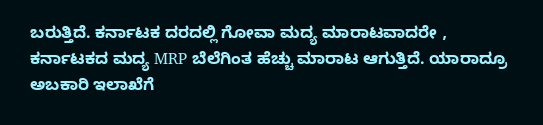ಬರುತ್ತಿದೆ. ಕರ್ನಾಟಕ ದರದಲ್ಲಿ ಗೋವಾ ಮದ್ಯ ಮಾರಾಟವಾದರೇ , ಕರ್ನಾಟಕದ ಮದ್ಯ MRP ಬೆಲೆಗಿಂತ ಹೆಚ್ಚು ಮಾರಾಟ ಆಗುತ್ತಿದೆ. ಯಾರಾದ್ರೂ ಅಬಕಾರಿ ಇಲಾಖೆಗೆ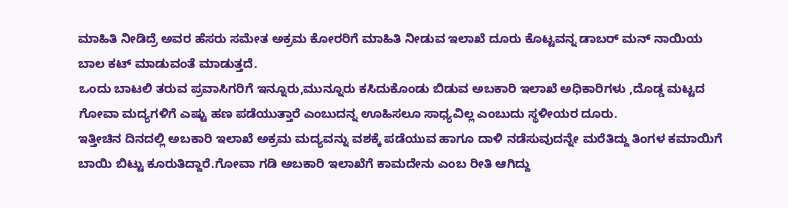ಮಾಹಿತಿ ನೀಡಿದ್ರೆ ಅವರ ಹೆಸರು ಸಮೇತ ಅಕ್ರಮ ಕೋರರಿಗೆ ಮಾಹಿತಿ ನೀಡುವ ಇಲಾಖೆ ದೂರು ಕೊಟ್ಟವನ್ನ ಡಾಬರ್ ಮನ್ ನಾಯಿಯ ಬಾಲ ಕಟ್ ಮಾಡುವಂತೆ ಮಾಡುತ್ತದೆ.
ಒಂದು ಬಾಟಲಿ ತರುವ ಪ್ರವಾಸಿಗರಿಗೆ ಇನ್ನೂರು,ಮುನ್ನೂರು ಕಸಿದುಕೊಂಡು ಬಿಡುವ ಅಬಕಾರಿ ಇಲಾಖೆ ಅಧಿಕಾರಿಗಳು ,ದೊಡ್ಡ ಮಟ್ಟದ ಗೋವಾ ಮದ್ಯಗಳಿಗೆ ಎಷ್ಟು ಹಣ ಪಡೆಯುತ್ತಾರೆ ಎಂಬುದನ್ನ ಊಹಿಸಲೂ ಸಾಧ್ಯವಿಲ್ಲ ಎಂಬುದು ಸ್ಥಳೀಯರ ದೂರು.
ಇತ್ತೀಚಿನ ದಿನದಲ್ಲಿ ಅಬಕಾರಿ ಇಲಾಖೆ ಅಕ್ರಮ ಮದ್ಯವನ್ನು ವಶಕ್ಕೆ ಪಡೆಯುವ ಹಾಗೂ ದಾಳಿ ನಡೆಸುವುದನ್ನೇ ಮರೆತಿದ್ದು ತಿಂಗಳ ಕಮಾಯಿಗೆ ಬಾಯಿ ಬಿಟ್ಟು ಕೂರುತಿದ್ದಾರೆ.ಗೋವಾ ಗಡಿ ಅಬಕಾರಿ ಇಲಾಖೆಗೆ ಕಾಮದೇನು ಎಂಬ ರೀತಿ ಆಗಿದ್ದು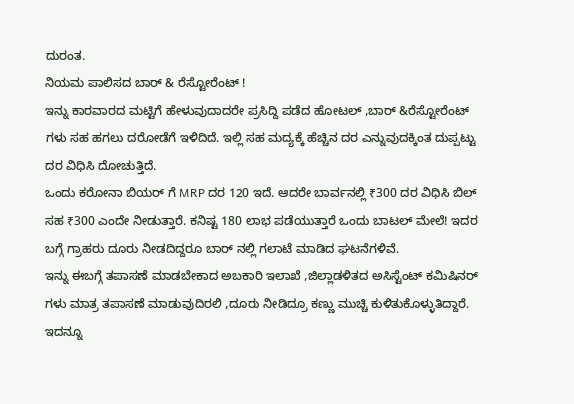ದುರಂತ.
ನಿಯಮ ಪಾಲಿಸದ ಬಾರ್ & ರೆಸ್ಟೋರೆಂಟ್ !
ಇನ್ನು ಕಾರವಾರದ ಮಟ್ಟಿಗೆ ಹೇಳುವುದಾದರೇ ಪ್ರಸಿದ್ದಿ ಪಡೆದ ಹೋಟಲ್ ,ಬಾರ್ &ರೆಸ್ಟೋರೆಂಟ್ ಗಳು ಸಹ ಹಗಲು ದರೋಡೆಗೆ ಇಳಿದಿದೆ. ಇಲ್ಲಿ ಸಹ ಮದ್ಯಕ್ಕೆ ಹೆಚ್ಚಿನ ದರ ಎನ್ನುವುದಕ್ಕಿಂತ ದುಪ್ಪಟ್ಟು ದರ ವಿಧಿಸಿ ದೋಚುತ್ತಿದೆ.
ಒಂದು ಕರೋನಾ ಬಿಯರ್ ಗೆ MRP ದರ 120 ಇದೆ. ಆದರೇ ಬಾರ್ವನಲ್ಲಿ ₹300 ದರ ವಿಧಿಸಿ ಬಿಲ್ ಸಹ ₹300 ಎಂದೇ ನೀಡುತ್ತಾರೆ. ಕನಿಷ್ಟ 180 ಲಾಭ ಪಡೆಯುತ್ತಾರೆ ಒಂದು ಬಾಟಲ್ ಮೇಲೆ! ಇದರ ಬಗ್ಗೆ ಗ್ರಾಹರು ದೂರು ನೀಡದಿದ್ದರೂ ಬಾರ್ ನಲ್ಲಿ ಗಲಾಟೆ ಮಾಡಿದ ಘಟನೆಗಳಿವೆ.
ಇನ್ನು ಈಬಗ್ಗೆ ತಪಾಸಣೆ ಮಾಡಬೇಕಾದ ಅಬಕಾರಿ ಇಲಾಖೆ ,ಜಿಲ್ಲಾಡಳಿತದ ಅಸಿಸ್ಟೆಂಟ್ ಕಮಿಷಿನರ್ ಗಳು ಮಾತ್ರ ತಪಾಸಣೆ ಮಾಡುವುದಿರಲಿ ,ದೂರು ನೀಡಿದ್ರೂ ಕಣ್ಣು ಮುಚ್ಚಿ ಕುಳಿತುಕೊಳ್ಳುತಿದ್ದಾರೆ.
ಇದನ್ನೂ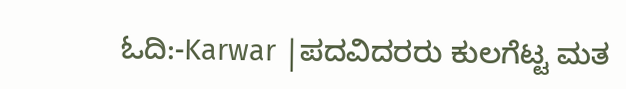ಓದಿ:-Karwar |ಪದವಿದರರು ಕುಲಗೆಟ್ಟ ಮತ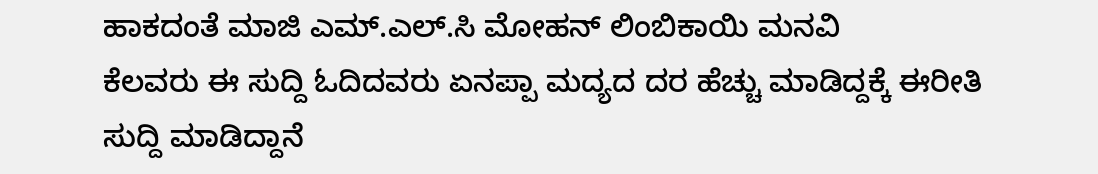ಹಾಕದಂತೆ ಮಾಜಿ ಎಮ್.ಎಲ್.ಸಿ ಮೋಹನ್ ಲಿಂಬಿಕಾಯಿ ಮನವಿ
ಕೆಲವರು ಈ ಸುದ್ದಿ ಓದಿದವರು ಏನಪ್ಪಾ ಮದ್ಯದ ದರ ಹೆಚ್ಚು ಮಾಡಿದ್ದಕ್ಕೆ ಈರೀತಿ ಸುದ್ದಿ ಮಾಡಿದ್ದಾನೆ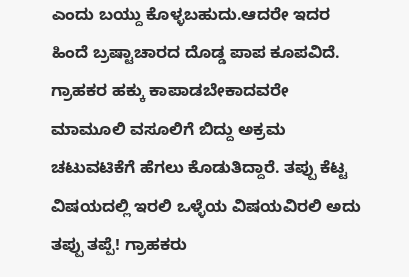ಎಂದು ಬಯ್ದು ಕೊಳ್ಳಬಹುದು.ಆದರೇ ಇದರ ಹಿಂದೆ ಬ್ರಷ್ಟಾಚಾರದ ದೊಡ್ಡ ಪಾಪ ಕೂಪವಿದೆ. ಗ್ರಾಹಕರ ಹಕ್ಕು ಕಾಪಾಡಬೇಕಾದವರೇ ಮಾಮೂಲಿ ವಸೂಲಿಗೆ ಬಿದ್ದು ಅಕ್ರಮ ಚಟುವಟಿಕೆಗೆ ಹೆಗಲು ಕೊಡುತಿದ್ದಾರೆ. ತಪ್ಪು ಕೆಟ್ಟ ವಿಷಯದಲ್ಲಿ ಇರಲಿ ಒಳ್ಳೆಯ ವಿಷಯವಿರಲಿ ಅದು ತಪ್ಪು ತಪ್ಪೆ! ಗ್ರಾಹಕರು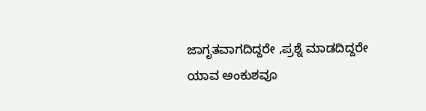ಜಾಗೃತವಾಗದಿದ್ದರೇ ,ಪ್ರಶ್ನೆ ಮಾಡದಿದ್ದರೇ ಯಾವ ಅಂಕುಶವೂ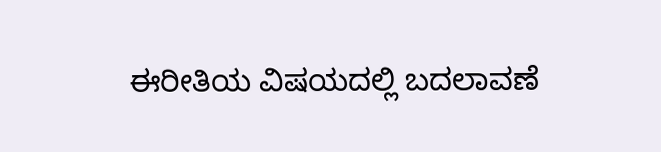ಈರೀತಿಯ ವಿಷಯದಲ್ಲಿ ಬದಲಾವಣೆ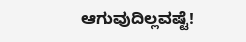ಆಗುವುದಿಲ್ಲವಷ್ಟೆ!